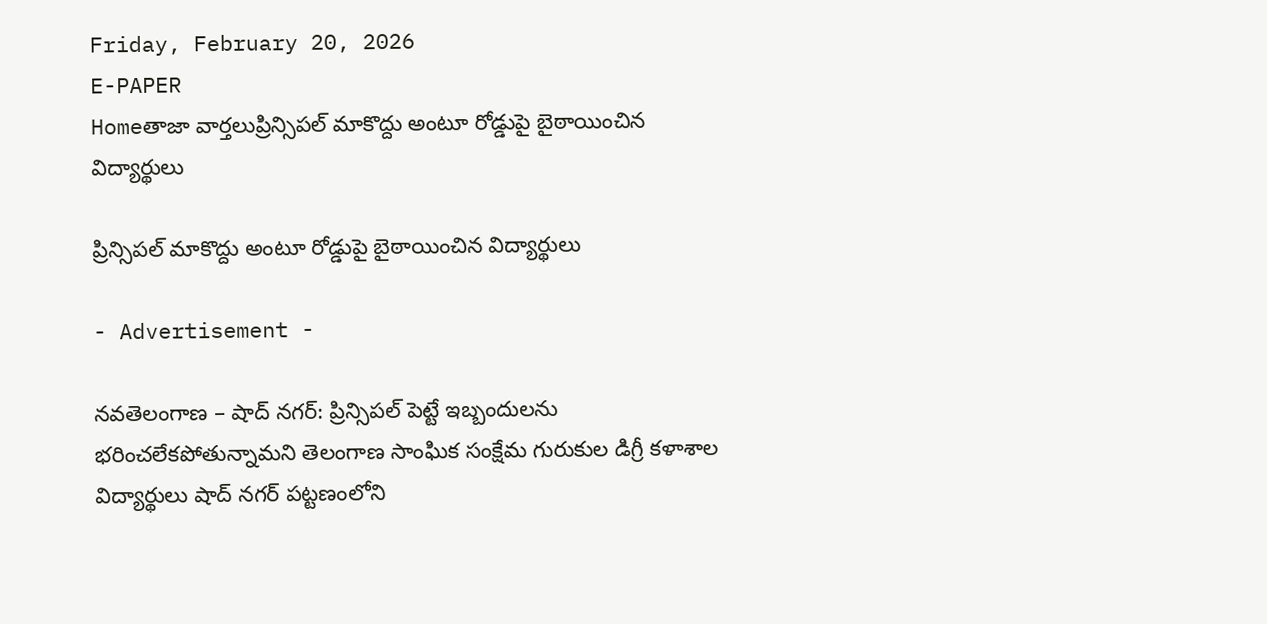Friday, February 20, 2026
E-PAPER
Homeతాజా వార్తలుప్రిన్సిపల్ మాకొద్దు అంటూ రోడ్డుపై బైఠాయించిన విద్యార్థులు

ప్రిన్సిపల్ మాకొద్దు అంటూ రోడ్డుపై బైఠాయించిన విద్యార్థులు

- Advertisement -

నవతెలంగాణ – షాద్ నగర్: ప్రిన్సిపల్ పెట్టే ఇబ్బందులను భరించలేకపోతున్నామని తెలంగాణ సాంఘిక సంక్షేమ గురుకుల డిగ్రీ కళాశాల విద్యార్థులు షాద్ నగర్ పట్టణంలోని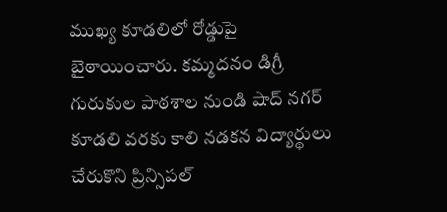ముఖ్య కూడలిలో రోడ్డుపై బైఠాయించారు. కమ్మదనం డిగ్రీ గురుకుల పాఠశాల నుండి షాద్ నగర్ కూడలి వరకు కాలి నడకన విద్యార్థులు చేరుకొని ప్రిన్సిపల్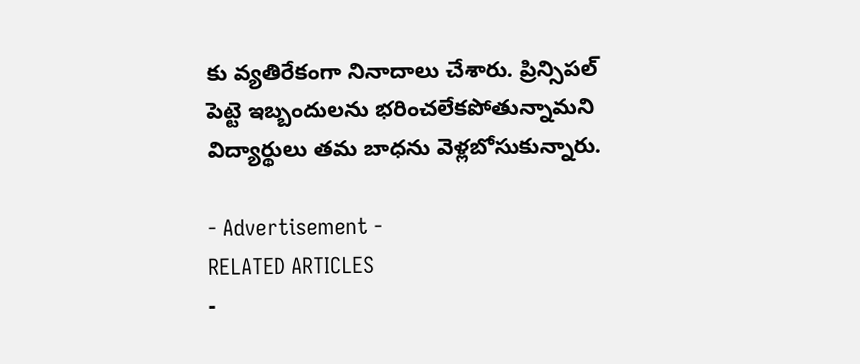కు వ్యతిరేకంగా నినాదాలు చేశారు. ప్రిన్సిపల్ పెట్టె ఇబ్బందులను భరించలేకపోతున్నామని విద్యార్థులు తమ బాధను వెళ్లబోసుకున్నారు.

- Advertisement -
RELATED ARTICLES
-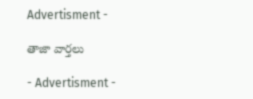Advertisment -

తాజా వార్తలు

- Advertisment -